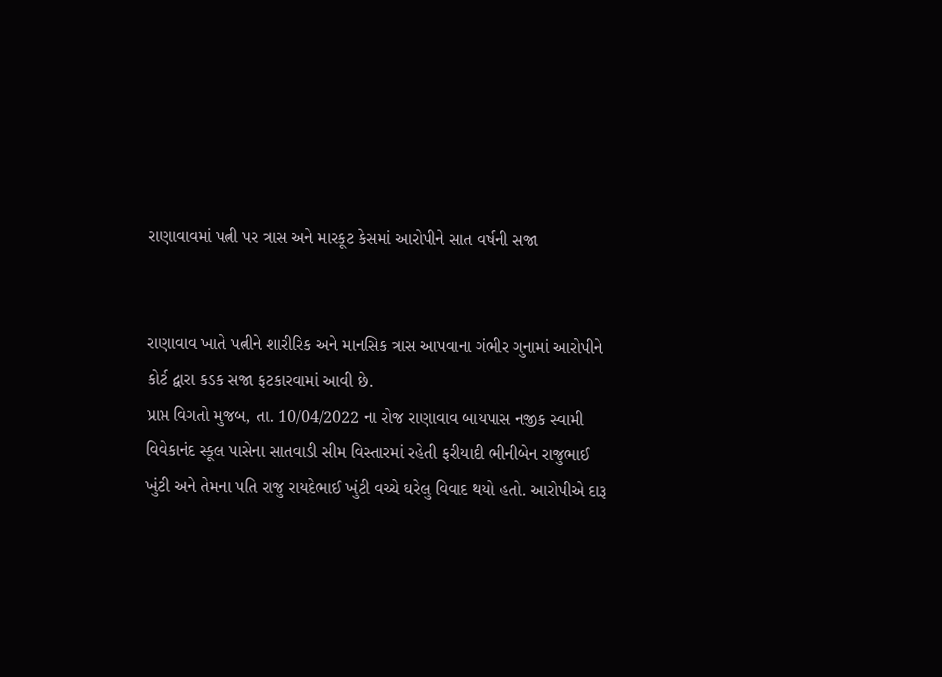રાણાવાવમાં પત્ની પર ત્રાસ અને મારકૂટ કેસમાં આરોપીને સાત વર્ષની સજા


રાણાવાવ ખાતે પત્નીને શારીરિક અને માનસિક ત્રાસ આપવાના ગંભીર ગુનામાં આરોપીને કોર્ટ દ્વારા કડક સજા ફટકારવામાં આવી છે.
પ્રાપ્ત વિગતો મુજબ, તા. 10/04/2022 ના રોજ રાણાવાવ બાયપાસ નજીક સ્વામી વિવેકાનંદ સ્કૂલ પાસેના સાતવાડી સીમ વિસ્તારમાં રહેતી ફરીયાદી ભીનીબેન રાજુભાઈ ખુંટી અને તેમના પતિ રાજુ રાયદેભાઈ ખુંટી વચ્ચે ઘરેલુ વિવાદ થયો હતો. આરોપીએ દારૂ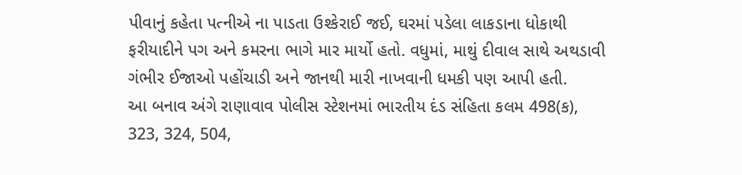પીવાનું કહેતા પત્નીએ ના પાડતા ઉશ્કેરાઈ જઈ, ઘરમાં પડેલા લાકડાના ધોકાથી ફરીયાદીને પગ અને કમરના ભાગે માર માર્યો હતો. વધુમાં, માથું દીવાલ સાથે અથડાવી ગંભીર ઈજાઓ પહોંચાડી અને જાનથી મારી નાખવાની ધમકી પણ આપી હતી.
આ બનાવ અંગે રાણાવાવ પોલીસ સ્ટેશનમાં ભારતીય દંડ સંહિતા કલમ 498(ક), 323, 324, 504,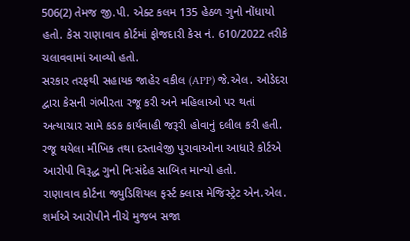506(2) તેમજ જી.પી. એક્ટ કલમ 135 હેઠળ ગુનો નોંધાયો હતો. કેસ રાણાવાવ કોર્ટમાં ફોજદારી કેસ નં. 610/2022 તરીકે ચલાવવામાં આવ્યો હતો.
સરકાર તરફથી સહાયક જાહેર વકીલ (APP) જે.એલ. ઓડેદરા દ્વારા કેસની ગંભીરતા રજૂ કરી અને મહિલાઓ પર થતાં અત્યાચાર સામે કડક કાર્યવાહી જરૂરી હોવાનું દલીલ કરી હતી. રજૂ થયેલા મૌખિક તથા દસ્તાવેજી પુરાવાઓના આધારે કોર્ટએ આરોપી વિરૂદ્ધ ગુનો નિઃસંદેહ સાબિત માન્યો હતો.
રાણાવાવ કોર્ટના જ્યુડિશિયલ ફર્સ્ટ ક્લાસ મેજિસ્ટ્રેટ એન.એલ. શર્માએ આરોપીને નીચે મુજબ સજા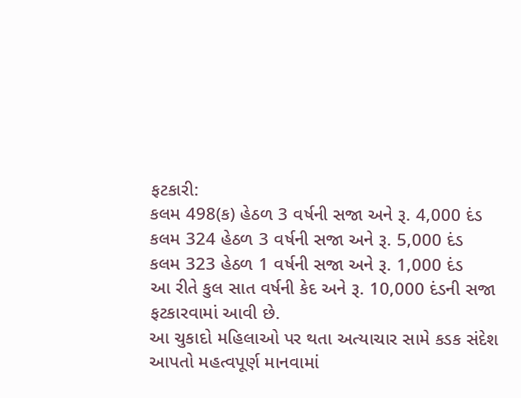ફટકારી:
કલમ 498(ક) હેઠળ 3 વર્ષની સજા અને રૂ. 4,000 દંડ
કલમ 324 હેઠળ 3 વર્ષની સજા અને રૂ. 5,000 દંડ
કલમ 323 હેઠળ 1 વર્ષની સજા અને રૂ. 1,000 દંડ
આ રીતે કુલ સાત વર્ષની કેદ અને રૂ. 10,000 દંડની સજા ફટકારવામાં આવી છે.
આ ચુકાદો મહિલાઓ પર થતા અત્યાચાર સામે કડક સંદેશ આપતો મહત્વપૂર્ણ માનવામાં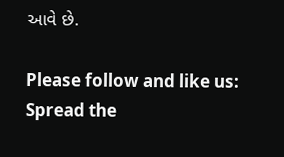આવે છે.

Please follow and like us:
Spread the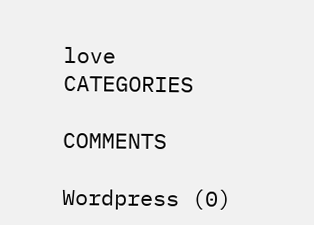love
CATEGORIES

COMMENTS

Wordpress (0)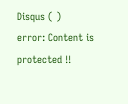Disqus ( )
error: Content is protected !!